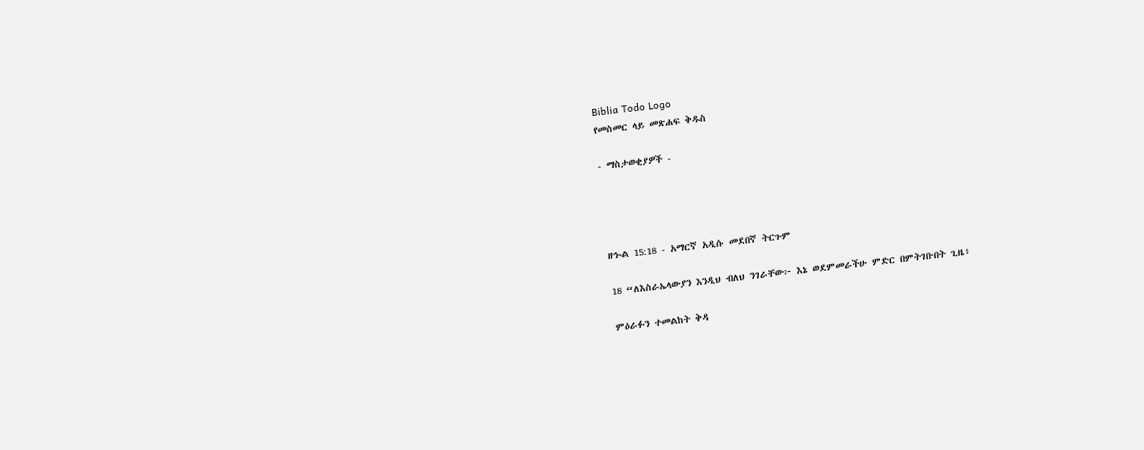Biblia Todo Logo
የመስመር ላይ መጽሐፍ ቅዱስ

- ማስታወቂያዎች -




ዘኍል 15:18 - አማርኛ አዲሱ መደበኛ ትርጉም

18 “ለእስራኤላውያን እንዲህ ብለህ ንገራቸው፦ እኔ ወደምመራችሁ ምድር በምትገቡበት ጊዜ፥

ምዕራፉን ተመልከት ቅዳ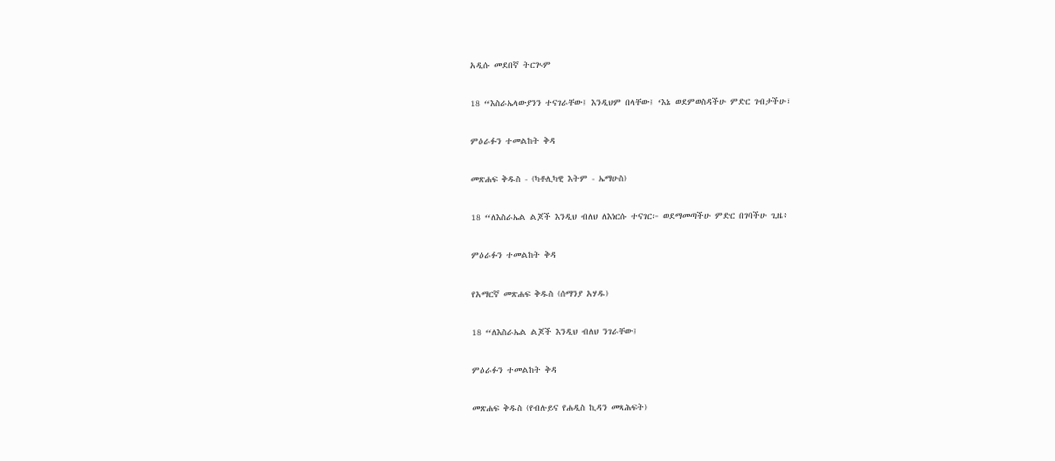አዲሱ መደበኛ ትርጒም

18 “እስራኤላውያንን ተናገራቸው፤ እንዲህም በላቸው፤ ‘እኔ ወደምወስዳችሁ ምድር ገብታችሁ፣

ምዕራፉን ተመልከት ቅዳ

መጽሐፍ ቅዱስ - (ካቶሊካዊ እትም - ኤማሁስ)

18 “ለእስራኤል ልጆች እንዲህ ብለህ ለእነርሱ ተናገር፦ ወደማመጣችሁ ምድር በገባችሁ ጊዜ፥

ምዕራፉን ተመልከት ቅዳ

የአማርኛ መጽሐፍ ቅዱስ (ሰማንያ አሃዱ)

18 “ለእስራኤል ልጆች እንዲህ ብለህ ንገራቸው፤

ምዕራፉን ተመልከት ቅዳ

መጽሐፍ ቅዱስ (የብሉይና የሐዲስ ኪዳን መጻሕፍት)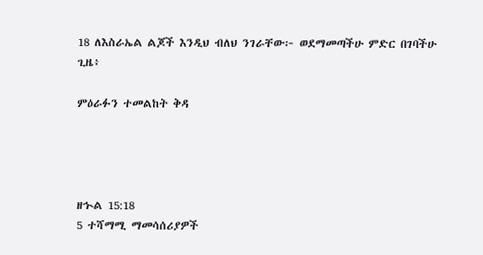18 ለእስራኤል ልጆች እንዲህ ብለህ ንገራቸው፦ ወደማመጣችሁ ምድር በገባችሁ ጊዜ፥

ምዕራፉን ተመልከት ቅዳ




ዘኍል 15:18
5 ተሻማሚ ማመሳሰሪያዎች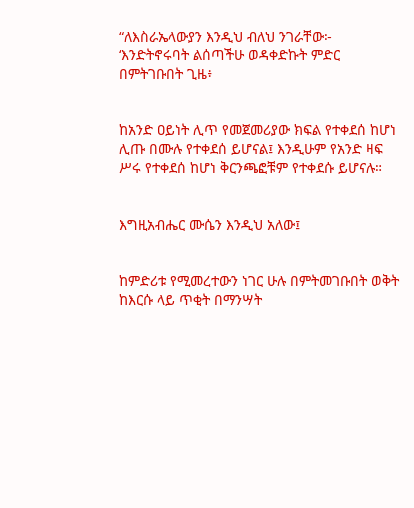“ለእስራኤላውያን እንዲህ ብለህ ንገራቸው፦ ‘እንድትኖሩባት ልሰጣችሁ ወዳቀድኩት ምድር በምትገቡበት ጊዜ፥


ከአንድ ዐይነት ሊጥ የመጀመሪያው ክፍል የተቀደሰ ከሆነ ሊጡ በሙሉ የተቀደሰ ይሆናል፤ እንዲሁም የአንድ ዛፍ ሥሩ የተቀደሰ ከሆነ ቅርንጫፎቹም የተቀደሱ ይሆናሉ።


እግዚአብሔር ሙሴን እንዲህ አለው፤


ከምድሪቱ የሚመረተውን ነገር ሁሉ በምትመገቡበት ወቅት ከእርሱ ላይ ጥቂት በማንሣት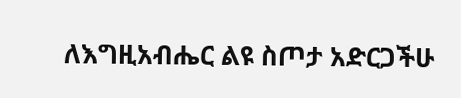ለእግዚአብሔር ልዩ ስጦታ አድርጋችሁ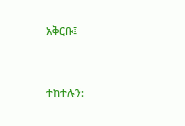አቅርቡ፤


ተከተሉን: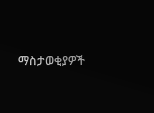ማስታወቂያዎች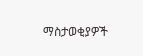ማስታወቂያዎች